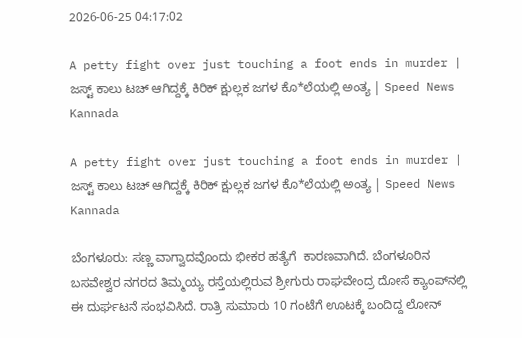2026-06-25 04:17:02

A petty fight over just touching a foot ends in murder | ಜಸ್ಟ್ ಕಾಲು ಟಚ್ ಆಗಿದ್ದಕ್ಕೆ ಕಿರಿಕ್ ಕ್ಷುಲ್ಲಕ ಜಗಳ ಕೊ*ಲೆಯಲ್ಲಿ ಅಂತ್ಯ | Speed News Kannada

A petty fight over just touching a foot ends in murder | ಜಸ್ಟ್ ಕಾಲು ಟಚ್ ಆಗಿದ್ದಕ್ಕೆ ಕಿರಿಕ್ ಕ್ಷುಲ್ಲಕ ಜಗಳ ಕೊ*ಲೆಯಲ್ಲಿ ಅಂತ್ಯ | Speed News Kannada

ಬೆಂಗಳೂರು: ಸಣ್ಣ ವಾಗ್ವಾದವೊಂದು ಭೀಕರ ಹತ್ಯೆಗೆ  ಕಾರಣವಾಗಿದೆ. ಬೆಂಗಳೂರಿನ  ಬಸವೇಶ್ವರ ನಗರದ ತಿಮ್ಮಯ್ಯ ರಸ್ತೆಯಲ್ಲಿರುವ ಶ್ರೀಗುರು ರಾಘವೇಂದ್ರ ದೋಸೆ ಕ್ಯಾಂಪ್‌ನಲ್ಲಿ  ಈ ದುರ್ಘಟನೆ ಸಂಭವಿಸಿದೆ. ರಾತ್ರಿ ಸುಮಾರು 10 ಗಂಟೆಗೆ ಊಟಕ್ಕೆ ಬಂದಿದ್ದ ಲೋನ್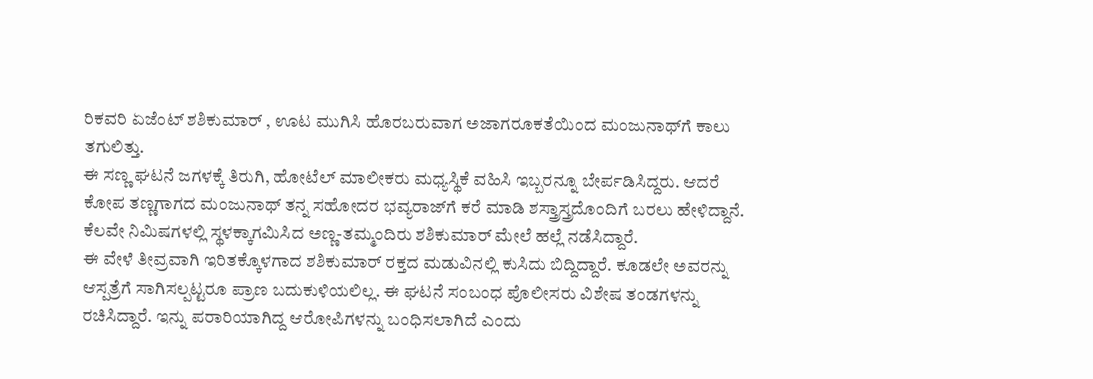ರಿಕವರಿ ಏಜೆಂಟ್ ಶಶಿಕುಮಾ‌ರ್ , ಊಟ ಮುಗಿಸಿ ಹೊರಬರುವಾಗ ಅಜಾಗರೂಕತೆಯಿಂದ ಮಂಜುನಾಥ್‌ಗೆ ಕಾಲು ತಗುಲಿತ್ತು.
ಈ ಸಣ್ಣ ಘಟನೆ ಜಗಳಕ್ಕೆ ತಿರುಗಿ, ಹೋಟೆಲ್ ಮಾಲೀಕರು ಮಧ್ಯಸ್ಥಿಕೆ ವಹಿಸಿ ಇಬ್ಬರನ್ನೂ ಬೇರ್ಪಡಿಸಿದ್ದರು. ಆದರೆ ಕೋಪ ತಣ್ಣಗಾಗದ ಮಂಜುನಾಥ್ ತನ್ನ ಸಹೋದರ ಭವ್ಯರಾಜ್‌ಗೆ ಕರೆ ಮಾಡಿ ಶಸ್ತ್ರಾಸ್ತ್ರದೊಂದಿಗೆ ಬರಲು ಹೇಳಿದ್ದಾನೆ. ಕೆಲವೇ ನಿಮಿಷಗಳಲ್ಲಿ ಸ್ಥಳಕ್ಕಾಗಮಿಸಿದ ಅಣ್ಣ-ತಮ್ಮಂದಿರು ಶಶಿಕುಮಾರ್ ಮೇಲೆ ಹಲ್ಲೆ ನಡೆಸಿದ್ದಾರೆ.
ಈ ವೇಳೆ ತೀವ್ರವಾಗಿ ಇರಿತಕ್ಕೊಳಗಾದ ಶಶಿಕುಮಾರ್ ರಕ್ತದ ಮಡುವಿನಲ್ಲಿ ಕುಸಿದು ಬಿದ್ದಿದ್ದಾರೆ. ಕೂಡಲೇ ಅವರನ್ನು ಆಸ್ಪತ್ರೆಗೆ ಸಾಗಿಸಲ್ಪಟ್ಟರೂ ಪ್ರಾಣ ಬದುಕುಳಿಯಲಿಲ್ಲ. ಈ ಘಟನೆ ಸಂಬಂಧ ಪೊಲೀಸರು ವಿಶೇಷ ತಂಡಗಳನ್ನು ರಚಿಸಿದ್ದಾರೆ. ಇನ್ನು ಪರಾರಿಯಾಗಿದ್ದ ಆರೋಪಿಗಳನ್ನು ಬಂಧಿಸಲಾಗಿದೆ ಎಂದು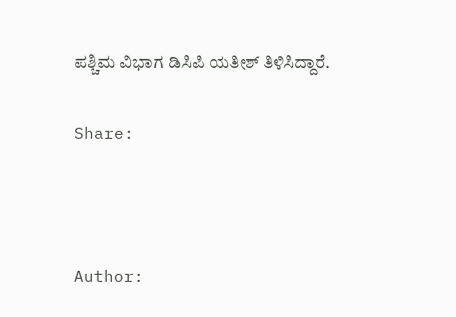ಪಶ್ಚಿಮ ವಿಭಾಗ ಡಿಸಿಪಿ ಯತೀಶ್ ತಿಳಿಸಿದ್ದಾರೆ.

Share:



Author: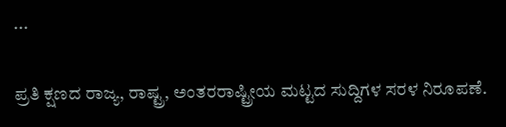...

ಪ್ರತಿ ಕ್ಷಣದ ರಾಜ್ಯ, ರಾಷ್ಟ್ರ, ಅಂತರರಾಷ್ಟ್ರೀಯ ಮಟ್ಟದ ಸುದ್ದಿಗಳ ಸರಳ ನಿರೂಪಣೆ.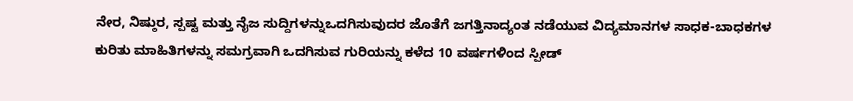ನೇರ, ನಿಷ್ಠುರ, ಸ್ಪಷ್ಟ ಮತ್ತು ನೈಜ ಸುದ್ದಿಗಳನ್ನುಒದಗಿಸುವುದರ ಜೊತೆಗೆ ಜಗತ್ತಿನಾದ್ಯಂತ ನಡೆಯುವ ವಿದ್ಯಮಾನಗಳ ಸಾಧಕ-ಬಾಧಕಗಳ ಕುರಿತು ಮಾಹಿತಿಗಳನ್ನು ಸಮಗ್ರವಾಗಿ ಒದಗಿಸುವ ಗುರಿಯನ್ನು ಕಳೆದ 10 ವರ್ಷಗಳಿಂದ ಸ್ಪೀಡ್‌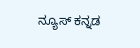ನ್ಯೂಸ್‌ ಕನ್ನಡ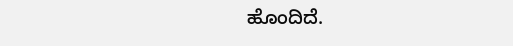ಹೊಂದಿದೆ.